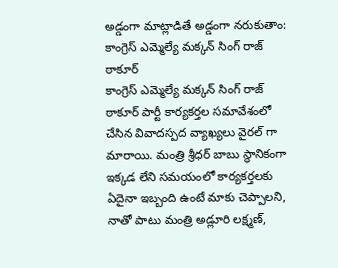అడ్డంగా మాట్లాడితే అడ్డంగా నరుకుతాం: కాంగ్రెస్ ఎమ్మెల్యే మక్కన్ సింగ్ రాజ్ ఠాకూర్
కాంగ్రెస్ ఎమ్మెల్యే మక్కన్ సింగ్ రాజ్ ఠాకూర్ పార్టీ కార్యకర్తల సమావేశంలో చేసిన వివాదస్పద వ్యాఖ్యలు వైరల్ గా మారాయి. మంత్రి శ్రీధర్ బాబు స్థానికంగా ఇక్కడ లేని సమయంలో కార్యకర్తలకు ఏదైనా ఇబ్బంది ఉంటే మాకు చెప్పాలని, నాతో పాటు మంత్రి అడ్లూరి లక్ష్మణ్,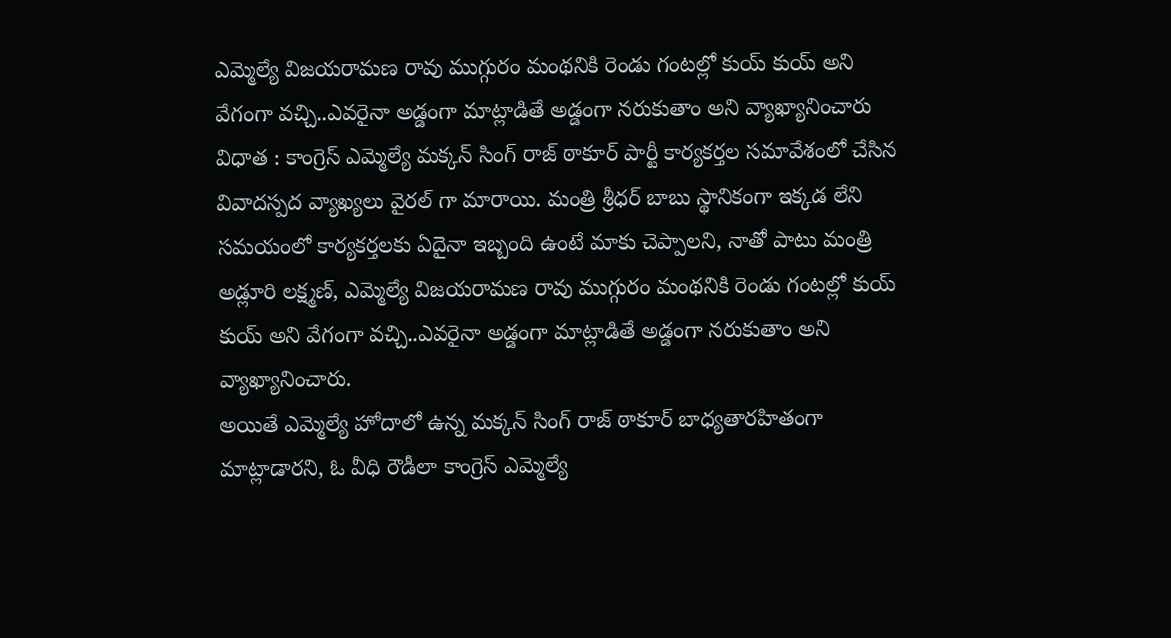ఎమ్మెల్యే విజయరామణ రావు ముగ్గురం మంథనికి రెండు గంటల్లో కుయ్ కుయ్ అని వేగంగా వచ్చి..ఎవరైనా అడ్డంగా మాట్లాడితే అడ్డంగా నరుకుతాం అని వ్యాఖ్యానించారు
విధాత : కాంగ్రెస్ ఎమ్మెల్యే మక్కన్ సింగ్ రాజ్ ఠాకూర్ పార్టీ కార్యకర్తల సమావేశంలో చేసిన వివాదస్పద వ్యాఖ్యలు వైరల్ గా మారాయి. మంత్రి శ్రీధర్ బాబు స్థానికంగా ఇక్కడ లేని సమయంలో కార్యకర్తలకు ఏదైనా ఇబ్బంది ఉంటే మాకు చెప్పాలని, నాతో పాటు మంత్రి అడ్లూరి లక్ష్మణ్, ఎమ్మెల్యే విజయరామణ రావు ముగ్గురం మంథనికి రెండు గంటల్లో కుయ్ కుయ్ అని వేగంగా వచ్చి..ఎవరైనా అడ్డంగా మాట్లాడితే అడ్డంగా నరుకుతాం అని వ్యాఖ్యానించారు.
అయితే ఎమ్మెల్యే హోదాలో ఉన్న మక్కన్ సింగ్ రాజ్ ఠాకూర్ బాధ్యతారహితంగా మాట్లాడారని, ఓ వీధి రౌడీలా కాంగ్రెస్ ఎమ్మెల్యే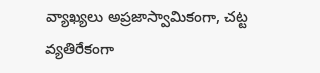వ్యాఖ్యలు అప్రజాస్వామికంగా, చట్ట వ్యతిరేకంగా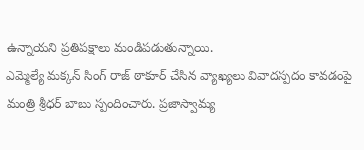ఉన్నాయని ప్రతిపక్షాలు మండిపడుతున్నాయి.
ఎమ్మెల్యే మక్కన్ సింగ్ రాజ్ ఠాకూర్ చేసిన వ్యాఖ్యలు వివాదస్పదం కావడంపై మంత్రి శ్రీధర్ బాబు స్పందించారు. ప్రజాస్వామ్య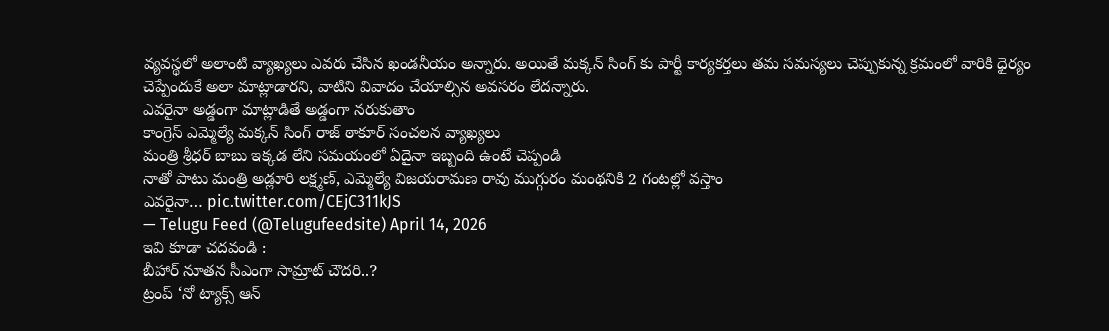వ్యవస్థలో అలాంటి వ్యాఖ్యలు ఎవరు చేసిన ఖండనీయం అన్నారు. అయితే మక్కన్ సింగ్ కు పార్టీ కార్యకర్తలు తమ సమస్యలు చెప్పుకున్న క్రమంలో వారికి ధైర్యం చెప్పేందుకే అలా మాట్లాడారని, వాటిని వివాదం చేయాల్సిన అవసరం లేదన్నారు.
ఎవరైనా అడ్డంగా మాట్లాడితే అడ్డంగా నరుకుతాం
కాంగ్రెస్ ఎమ్మెల్యే మక్కన్ సింగ్ రాజ్ ఠాకూర్ సంచలన వ్యాఖ్యలు
మంత్రి శ్రీధర్ బాబు ఇక్కడ లేని సమయంలో ఏదైనా ఇబ్బంది ఉంటే చెప్పండి
నాతో పాటు మంత్రి అడ్లూరి లక్ష్మణ్, ఎమ్మెల్యే విజయరామణ రావు ముగ్గురం మంథనికి 2 గంటల్లో వస్తాం
ఎవరైనా… pic.twitter.com/CEjC311kJS
— Telugu Feed (@Telugufeedsite) April 14, 2026
ఇవి కూడా చదవండి :
బీహార్ నూతన సీఎంగా సామ్రాట్ చౌదరి..?
ట్రంప్ ‘నో ట్యాక్స్ ఆన్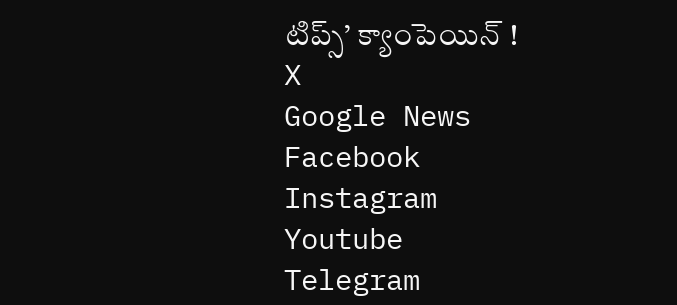టిప్స్’ క్యాంపెయిన్ !
X
Google News
Facebook
Instagram
Youtube
Telegram